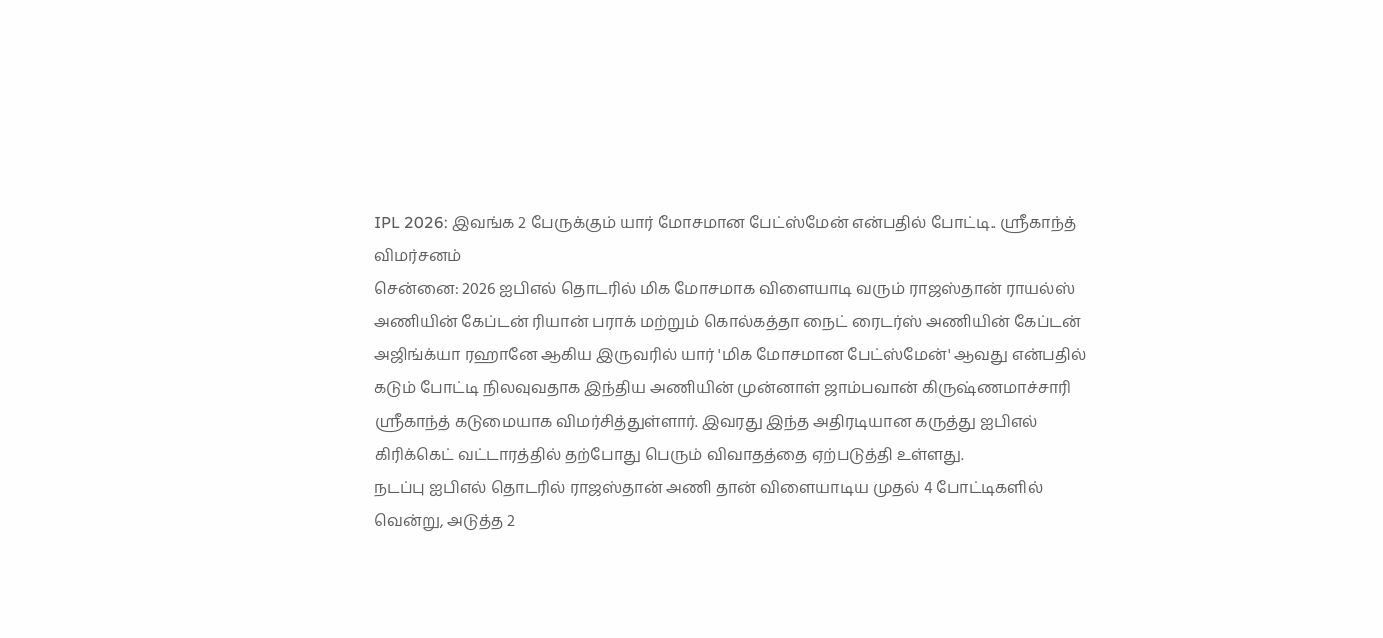IPL 2026: இவங்க 2 பேருக்கும் யார் மோசமான பேட்ஸ்மேன் என்பதில் போட்டி.. ஸ்ரீகாந்த் விமர்சனம்
சென்னை: 2026 ஐபிஎல் தொடரில் மிக மோசமாக விளையாடி வரும் ராஜஸ்தான் ராயல்ஸ் அணியின் கேப்டன் ரியான் பராக் மற்றும் கொல்கத்தா நைட் ரைடர்ஸ் அணியின் கேப்டன் அஜிங்க்யா ரஹானே ஆகிய இருவரில் யார் 'மிக மோசமான பேட்ஸ்மேன்' ஆவது என்பதில் கடும் போட்டி நிலவுவதாக இந்திய அணியின் முன்னாள் ஜாம்பவான் கிருஷ்ணமாச்சாரி ஸ்ரீகாந்த் கடுமையாக விமர்சித்துள்ளார். இவரது இந்த அதிரடியான கருத்து ஐபிஎல் கிரிக்கெட் வட்டாரத்தில் தற்போது பெரும் விவாதத்தை ஏற்படுத்தி உள்ளது.
நடப்பு ஐபிஎல் தொடரில் ராஜஸ்தான் அணி தான் விளையாடிய முதல் 4 போட்டிகளில் வென்று, அடுத்த 2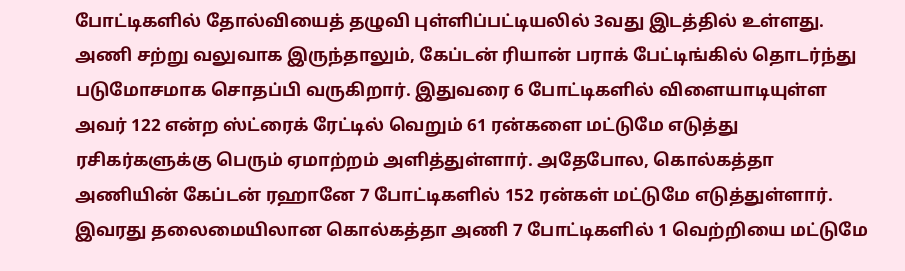போட்டிகளில் தோல்வியைத் தழுவி புள்ளிப்பட்டியலில் 3வது இடத்தில் உள்ளது. அணி சற்று வலுவாக இருந்தாலும், கேப்டன் ரியான் பராக் பேட்டிங்கில் தொடர்ந்து படுமோசமாக சொதப்பி வருகிறார். இதுவரை 6 போட்டிகளில் விளையாடியுள்ள அவர் 122 என்ற ஸ்ட்ரைக் ரேட்டில் வெறும் 61 ரன்களை மட்டுமே எடுத்து ரசிகர்களுக்கு பெரும் ஏமாற்றம் அளித்துள்ளார். அதேபோல, கொல்கத்தா அணியின் கேப்டன் ரஹானே 7 போட்டிகளில் 152 ரன்கள் மட்டுமே எடுத்துள்ளார். இவரது தலைமையிலான கொல்கத்தா அணி 7 போட்டிகளில் 1 வெற்றியை மட்டுமே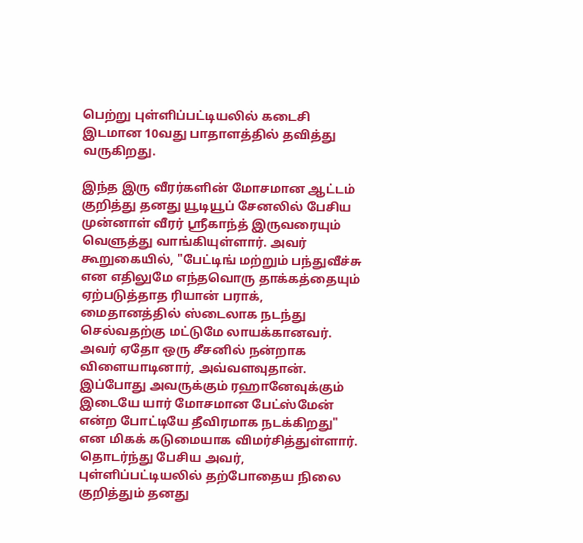பெற்று புள்ளிப்பட்டியலில் கடைசி இடமான 10வது பாதாளத்தில் தவித்து வருகிறது.

இந்த இரு வீரர்களின் மோசமான ஆட்டம் குறித்து தனது யூடியூப் சேனலில் பேசிய முன்னாள் வீரர் ஸ்ரீகாந்த் இருவரையும் வெளுத்து வாங்கியுள்ளார். அவர் கூறுகையில், "பேட்டிங் மற்றும் பந்துவீச்சு என எதிலுமே எந்தவொரு தாக்கத்தையும் ஏற்படுத்தாத ரியான் பராக், மைதானத்தில் ஸ்டைலாக நடந்து செல்வதற்கு மட்டுமே லாயக்கானவர். அவர் ஏதோ ஒரு சீசனில் நன்றாக விளையாடினார், அவ்வளவுதான். இப்போது அவருக்கும் ரஹானேவுக்கும் இடையே யார் மோசமான பேட்ஸ்மேன் என்ற போட்டியே தீவிரமாக நடக்கிறது" என மிகக் கடுமையாக விமர்சித்துள்ளார்.
தொடர்ந்து பேசிய அவர், புள்ளிப்பட்டியலில் தற்போதைய நிலை குறித்தும் தனது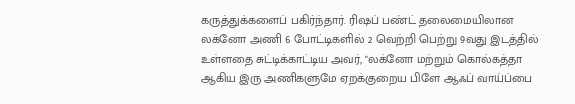கருத்துக்களைப் பகிர்ந்தார். ரிஷப் பண்ட் தலைமையிலான லக்னோ அணி 6 போட்டிகளில் 2 வெற்றி பெற்று 9வது இடத்தில் உள்ளதை சுட்டிக்காட்டிய அவர், "லக்னோ மற்றும் கொல்கத்தா ஆகிய இரு அணிகளுமே ஏறக்குறைய பிளே ஆஃப் வாய்ப்பை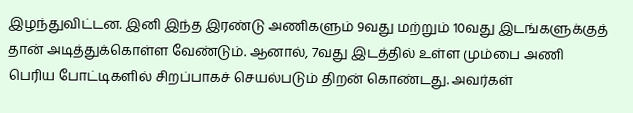இழந்துவிட்டன. இனி இந்த இரண்டு அணிகளும் 9வது மற்றும் 10வது இடங்களுக்குத் தான் அடித்துக்கொள்ள வேண்டும். ஆனால், 7வது இடத்தில் உள்ள மும்பை அணி பெரிய போட்டிகளில் சிறப்பாகச் செயல்படும் திறன் கொண்டது. அவர்கள்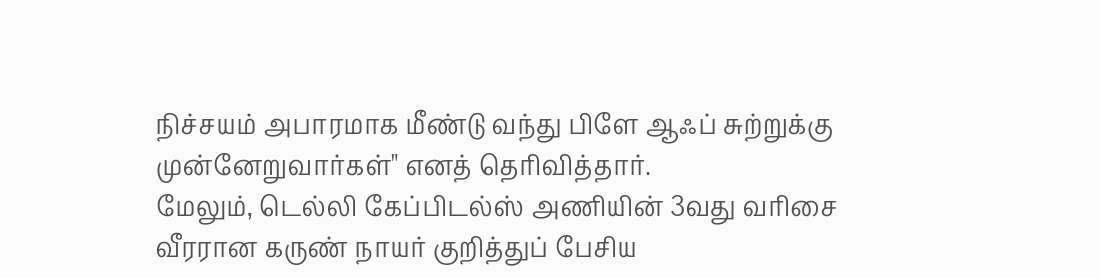நிச்சயம் அபாரமாக மீண்டு வந்து பிளே ஆஃப் சுற்றுக்கு முன்னேறுவார்கள்" எனத் தெரிவித்தார்.
மேலும், டெல்லி கேப்பிடல்ஸ் அணியின் 3வது வரிசை வீரரான கருண் நாயர் குறித்துப் பேசிய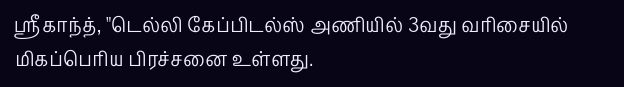ஸ்ரீகாந்த், "டெல்லி கேப்பிடல்ஸ் அணியில் 3வது வரிசையில் மிகப்பெரிய பிரச்சனை உள்ளது.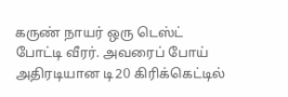கருண் நாயர் ஒரு டெஸ்ட் போட்டி வீரர். அவரைப் போய் அதிரடியான டி20 கிரிக்கெட்டில்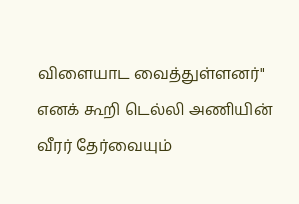விளையாட வைத்துள்ளனர்" எனக் கூறி டெல்லி அணியின் வீரர் தேர்வையும்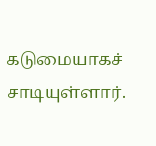கடுமையாகச் சாடியுள்ளார்.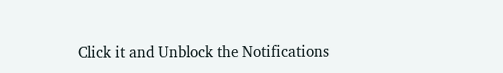Click it and Unblock the Notifications